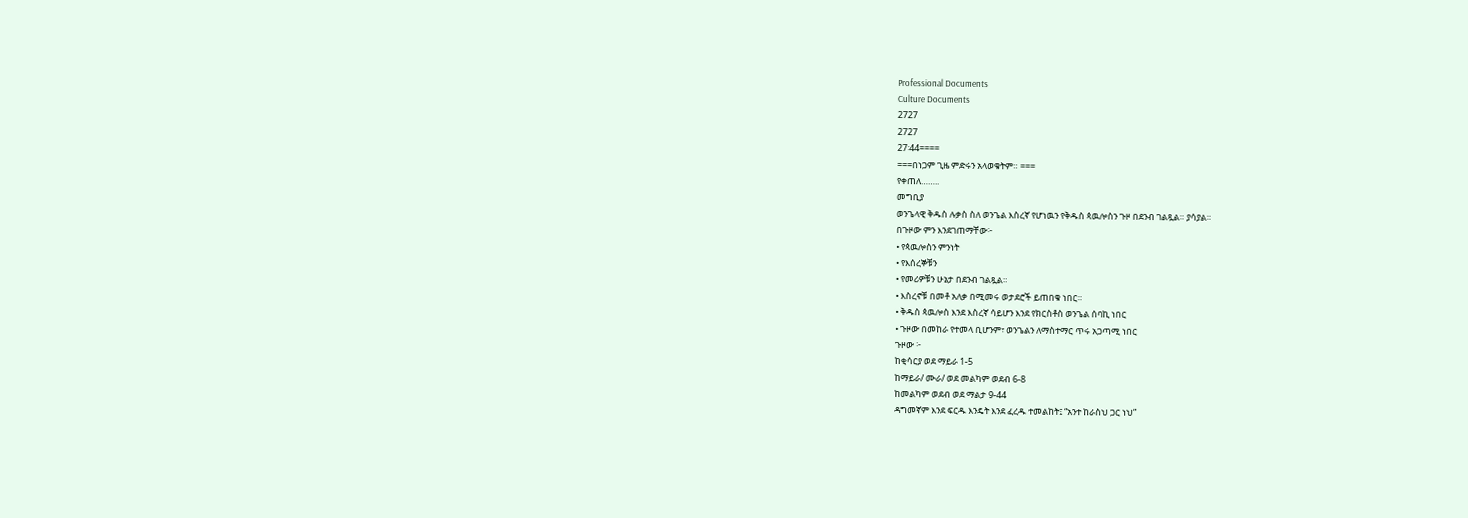Professional Documents
Culture Documents
2727
2727
27፡44====
===በነጋም ጊዜ ምድሩን አላወቁትም። ===
የቀጠለ……..
መግቢያ
ወንጌላዊ ቅዱስ ሉቃስ ስለ ወንጌል እስረኛ የሆነዉን የቅዱስ ጳዉሎስን ጉዞ በደንብ ገልጿል። ያሳያል።
በጉዞው ምን እንደገጠማቸው፦
• የጳዉሎስን ምንነት
• የእሰረኞቹን
• የመሪዎቹን ሁኔታ በደንብ ገልጿል።
• እስረኖቹ በመቶ አለቃ በሚመሩ ወታደሮች ይጠበቁ ነበር።
• ቅዱስ ጳዉሎስ እንደ እስረኛ ሳይሆን እንደ የክርስቶስ ወንጌል ሰባኪ ነበር
• ጉዞው በመከራ የተመላ ቢሆንም፣ ወንጌልን ለማስተማር ጥሩ አጋጣሚ ነበር
ጉዞው ፦
ከቂሳርያ ወደ ማይራ 1-5
ከማይራ/ ሙራ/ ወደ መልካም ወደብ 6-8
ከመልካም ወደብ ወደ ማልታ 9-44
ዳግመኛም እንደ ፍርዱ እንዴት እንደ ፈረዱ ተመልከት፤ “አንተ ከራስህ ጋር ነህ”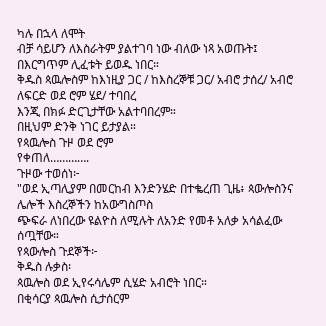ካሉ በኋላ ለሞት
ብቻ ሳይሆን ለእስራትም ያልተገባ ነው ብለው ነጻ አወጡት፤ በእርግጥም ሊፈቱት ይወዱ ነበር።
ቅዱስ ጳዉሎስም ከእነዚያ ጋር / ከእስረኞቹ ጋር/ አብሮ ታሰረ/ አብሮ ለፍርድ ወደ ሮም ሄደ/ ተባበረ
እንጂ በክፉ ድርጊታቸው አልተባበረም።
በዚህም ድንቅ ነገር ይታያል።
የጳዉሎስ ጉዞ ወደ ሮም
የቀጠለ………….
ጉዞው ተወሰነ፦
"ወደ ኢጣሊያም በመርከብ እንድንሄድ በተቈረጠ ጊዜ፥ ጳውሎስንና ሌሎች እስረኞችን ከአውግስጦስ
ጭፍራ ለነበረው ዩልዮስ ለሚሉት ለአንድ የመቶ አለቃ አሳልፈው ሰጧቸው።
የጳውሎስ ጉደኞች፦
ቅዱስ ሉቃስ፡
ጳዉሎስ ወደ ኢየሩሳሌም ሲሄድ አብሮት ነበር።
በቂሳርያ ጳዉሎስ ሲታሰርም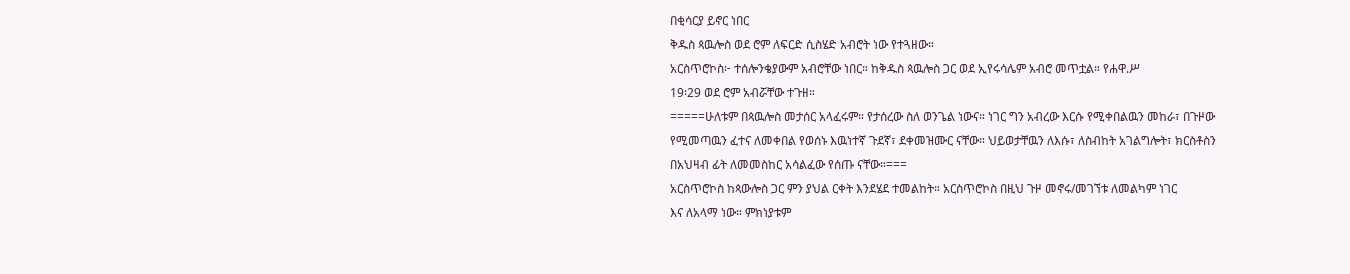በቂሳርያ ይኖር ነበር
ቅዱስ ጳዉሎስ ወደ ሮም ለፍርድ ሲስሄድ አብሮት ነው የተጓዘው።
አርስጥሮኮስ፦ ተሰሎንቄያውም አብሮቸው ነበር። ከቅዱስ ጳዉሎስ ጋር ወደ ኢየሩሳሌም አብሮ መጥቷል። የሐዋ.ሥ
19፡29 ወደ ሮም አብሯቸው ተጉዘ።
=====ሁለቱም በጳዉሎስ መታሰር አላፈሩም። የታሰረው ስለ ወንጌል ነውና። ነገር ግን አብረው እርሱ የሚቀበልዉን መከራ፣ በጉዞው
የሚመጣዉን ፈተና ለመቀበል የወሰኑ እዉነተኛ ጉደኛ፣ ደቀመዝሙር ናቸው። ህይወታቸዉን ለእሱ፣ ለስብከት አገልግሎት፣ ክርስቶስን
በአህዛብ ፊት ለመመስከር አሳልፈው የሰጡ ናቸው።===
አርስጥሮኮስ ከጳውሎስ ጋር ምን ያህል ርቀት እንደሄደ ተመልከት። አርስጥሮኮስ በዚህ ጉዞ መኖሩ/መገኘቱ ለመልካም ነገር
እና ለአላማ ነው። ምክነያቱም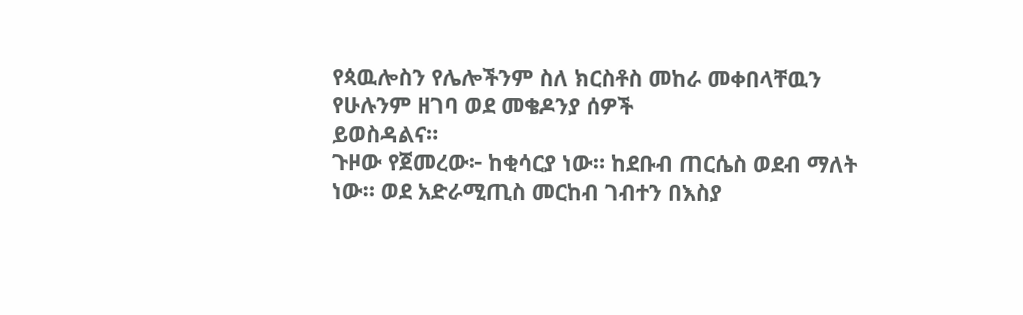የጳዉሎስን የሌሎችንም ስለ ክርስቶስ መከራ መቀበላቸዉን የሁሉንም ዘገባ ወደ መቄዶንያ ሰዎች
ይወስዳልና።
ጉዞው የጀመረው፦ ከቂሳርያ ነው። ከደቡብ ጠርሴስ ወደብ ማለት ነው። ወደ አድራሚጢስ መርከብ ገብተን በእስያ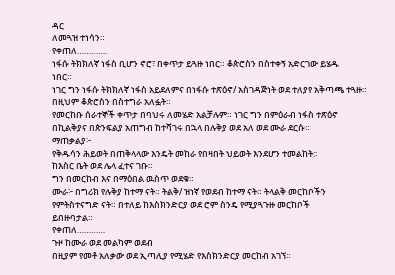ዳር
ለመጓዝ ተነሳን።
የቀጠለ………….
ነፋሱ ትክክለኛ ነፋስ ቢሆን ኖሮ፣ በቀጥታ ይጓዙ ነበር። ቆጵሮስን በስተቀኝ አድርገው ይሄዱ
ነበር።
ነገር ግን ነፋሱ ትክክለኛ ነፋስ አይደለምና በነፋሱ ተጽዕኖ/ አስገዳጅነት ወደ ተለያየ አቅጣጫ ተጓዙ።
በዚህም ቆጵሮስን በስተግራ አለፏት።
የመርከቡ ሰራተኞች ቀጥታ በባህሩ ለመሄድ አልቻሉም። ነገር ግን በምዕራብ ነፋስ ተጽዕኖ
በኪልቅያና በጵንፍልያ አጠግብ ከተሻገሩ በኋላ በሉቅያ ወደ አለ ወደ ሙራ ደርሱ።
ማጠቃልያ፦
የቅዱሳን ሕይወት በጠቅላላው እንዴት መከራ የበዛበት ህይወት እንደሆን ተመልከት:፡
ከእስር ቤት ወደ ሌላ ፈተና ገቡ።
ግን በመርከብ እና በማዕበል ዉስጥ ወደቁ።
ሙራ፦ በግሪክ የሉቅያ ከተማ ናት። ትልቅ/ ዝነኛ የወደብ ከተማ ናት። ትላልቅ መርከቦችን
የምትስተናግድ ናት። በተለይ ከእስክንድርያ ወደ ሮም ስንዴ የሚያጓጉዙ መርከቦች
ይበዙባታል።
የቀጠለ…………
ጉዞ ከሙራ ወደ መልካም ወደብ
በዚያም የመቶ አለቃው ወደ ኢጣሊያ የሚሄድ የእስክንድርያ መርከብ አገኘ።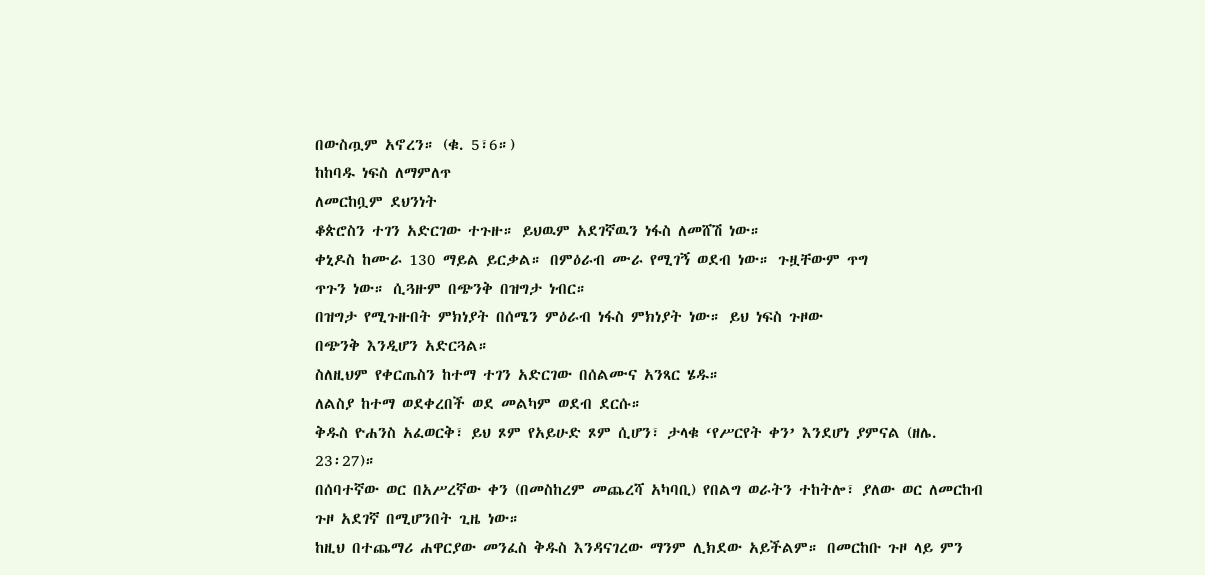በውስጧም አኖረን። (ቁ. 5፣6።)
ከከባዱ ነፍስ ለማምለጥ
ለመርከቧም ደህንነት
ቆጵሮስን ተገን አድርገው ተጉዙ። ይህዉም አደገኛዉን ነፋስ ለመሸሽ ነው።
ቀኒዶስ ከሙራ 130 ማይል ይርቃል። በምዕራብ ሙራ የሚገኝ ወደብ ነው። ጉዟቸውም ጥግ
ጥጉን ነው። ሲጓዙም በጭንቅ በዝግታ ነብር።
በዝግታ የሚጉዙበት ምክነያት በሰሜን ምዕራብ ነፋስ ምክነያት ነው። ይህ ነፍስ ጉዞው
በጭንቅ እንዲሆን አድርጓል።
ስለዚህም የቀርጤስን ከተማ ተገን አድርገው በሰልሙና አንጻር ሄዱ።
ለልስያ ከተማ ወደቀረበች ወደ መልካም ወደብ ደርሱ።
ቅዱስ ዮሐንስ አፈወርቅ፣ ይህ ጾም የአይሁድ ጾም ሲሆን፣ ታላቁ ‘የሥርየት ቀን’ እንደሆነ ያምናል (ዘሌ.
23፡27)።
በሰባተኛው ወር በአሥረኛው ቀን (በመስከረም መጨረሻ አካባቢ) የበልግ ወራትን ተከትሎ፣ ያለው ወር ለመርከብ
ጉዞ አደገኛ በሚሆንበት ጊዜ ነው።
ከዚህ በተጨማሪ ሐዋርያው መንፈስ ቅዱስ እንዳናገረው ማንም ሊክደው አይችልም። በመርከቡ ጉዞ ላይ ምን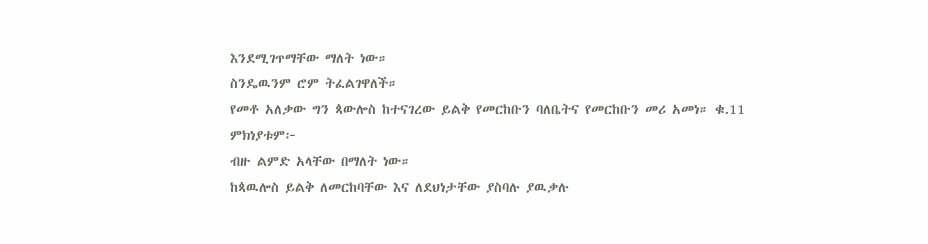እንደሚገጥማቸው ማለት ነው።
ስንዴዉንም ሮም ትፈልገዋለች።
የመቶ አለቃው ግን ጳውሎስ ከተናገረው ይልቅ የመርከቡን ባለቤትና የመርከቡን መሪ አመነ። ቁ.11
ምክነያቱም፦
ብዙ ልምድ አላቸው በማለት ነው።
ከጳዉሎስ ይልቅ ለመርከባቸው እና ለደህነታቸው ያስባሉ ያዉቃሉ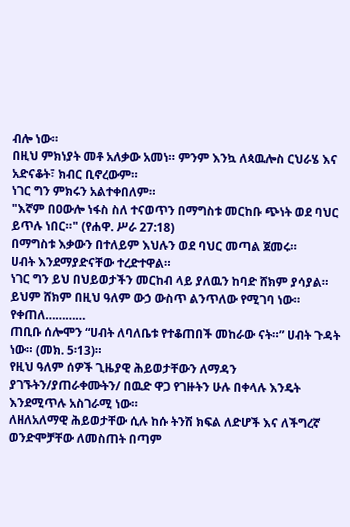ብሎ ነው።
በዚህ ምክነያት መቶ አለቃው አመነ። ምንም እንኳ ለጳዉሎስ ርህራሄ እና አድናቆት፣ ክብር ቢኖረውም።
ነገር ግን ምክሩን አልተቀበለም።
"እኛም በዐውሎ ነፋስ ስለ ተናወጥን በማግስቱ መርከቡ ጭነት ወደ ባህር ይጥሉ ነበር።" (የሐዋ. ሥራ 27:18)
በማግስቱ እቃውን በተለይም እህሉን ወደ ባህር መጣል ጀመሩ።
ሀብት እንደማያድናቸው ተረድተዋል።
ነገር ግን ይህ በህይወታችን መርከብ ላይ ያለዉን ከባድ ሸክም ያሳያል።
ይህም ሸክም በዚህ ዓለም ውኃ ውስጥ ልንጥለው የሚገባ ነው።
የቀጠለ…………
ጠቢቡ ሰሎሞን “ሀብት ለባለቤቱ የተቆጠበች መከራው ናት።” ሀብት ጉዳት ነው። (መክ. 5፡13)።
የዚህ ዓለም ሰዎች ጊዜያዊ ሕይወታቸውን ለማዳን ያገኙትን/ያጠራቀሙትን/ በዉድ ዋጋ የገዙትን ሁሉ በቀላሉ እንዴት
እንደሚጥሉ አስገራሚ ነው።
ለዘለአለማዊ ሕይወታቸው ሲሉ ከሱ ትንሽ ክፍል ለድሆች እና ለችግረኛ ወንድሞቻቸው ለመስጠት በጣም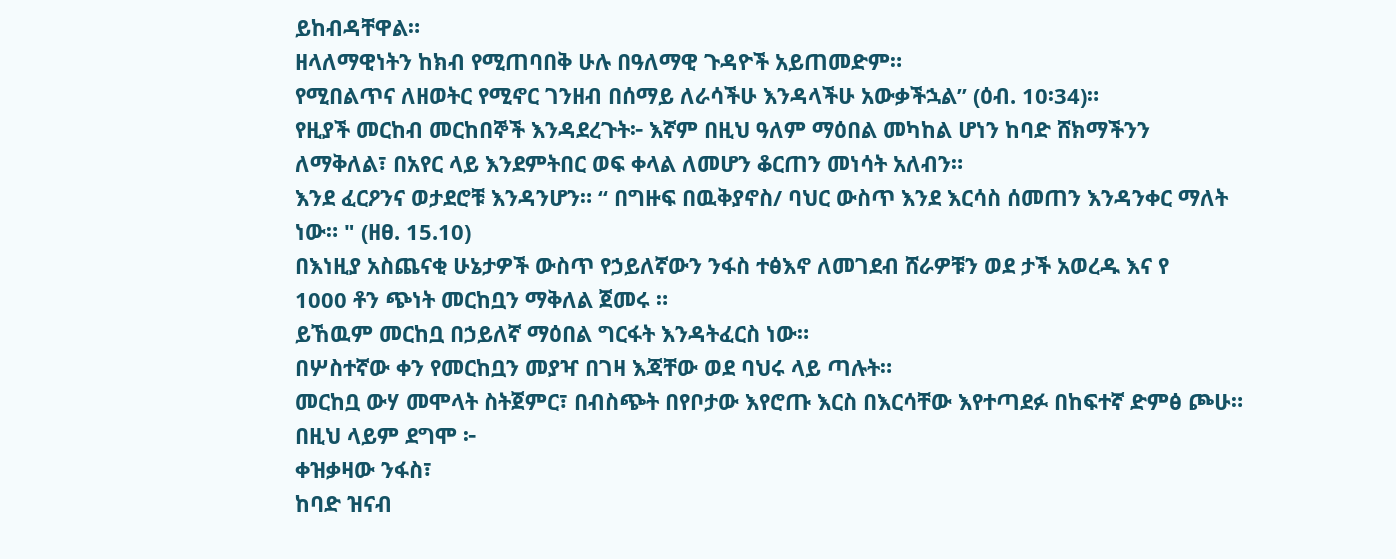ይከብዳቸዋል።
ዘላለማዊነትን ከክብ የሚጠባበቅ ሁሉ በዓለማዊ ጉዳዮች አይጠመድም።
የሚበልጥና ለዘወትር የሚኖር ገንዘብ በሰማይ ለራሳችሁ እንዳላችሁ አውቃችኋል” (ዕብ. 10፡34)።
የዚያች መርከብ መርከበኞች እንዳደረጉት፦ እኛም በዚህ ዓለም ማዕበል መካከል ሆነን ከባድ ሸክማችንን
ለማቅለል፣ በአየር ላይ እንደምትበር ወፍ ቀላል ለመሆን ቆርጠን መነሳት አለብን።
እንደ ፈርዖንና ወታደሮቹ እንዳንሆን። “ በግዙፍ በዉቅያኖስ/ ባህር ውስጥ እንደ እርሳስ ሰመጠን እንዳንቀር ማለት
ነው። " (ዘፀ. 15.10)
በእነዚያ አስጨናቂ ሁኔታዎች ውስጥ የኃይለኛውን ንፋስ ተፅእኖ ለመገደብ ሸራዎቹን ወደ ታች አወረዱ እና የ
1000 ቶን ጭነት መርከቧን ማቅለል ጀመሩ ።
ይኸዉም መርከቧ በኃይለኛ ማዕበል ግርፋት እንዳትፈርስ ነው።
በሦስተኛው ቀን የመርከቧን መያዣ በገዛ እጃቸው ወደ ባህሩ ላይ ጣሉት።
መርከቧ ውሃ መሞላት ስትጀምር፣ በብስጭት በየቦታው እየሮጡ እርስ በእርሳቸው እየተጣደፉ በከፍተኛ ድምፅ ጮሁ።
በዚህ ላይም ደግሞ ፦
ቀዝቃዛው ንፋስ፣
ከባድ ዝናብ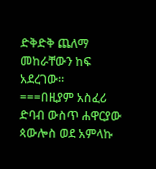ድቅድቅ ጨለማ መከራቸውን ከፍ አደረገው።
===በዚያም አስፈሪ ድባብ ውስጥ ሐዋርያው ጳውሎስ ወደ አምላኩ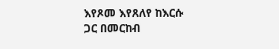እየጾመ እየጸለየ ከእርሱ
ጋር በመርከብ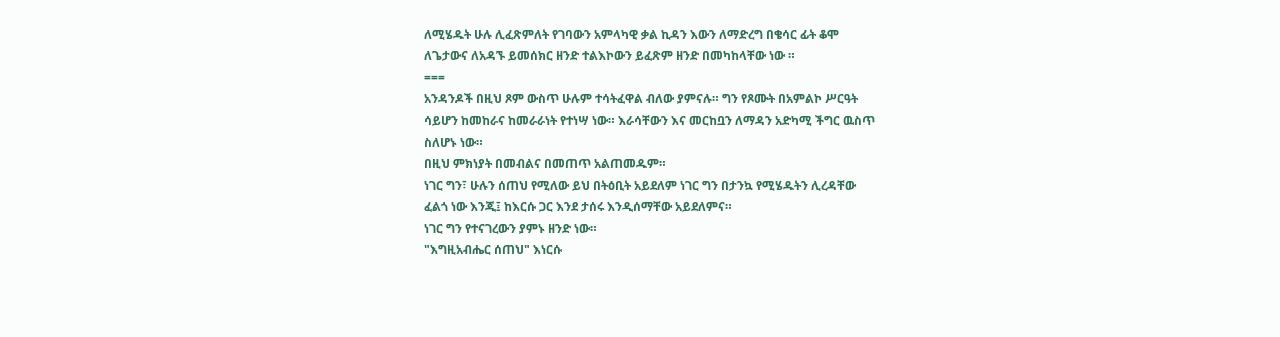ለሚሄዱት ሁሉ ሊፈጽምለት የገባውን አምላካዊ ቃል ኪዳን እውን ለማድረግ በቄሳር ፊት ቆሞ
ለጌታውና ለአዳኙ ይመሰክር ዘንድ ተልእኮውን ይፈጽም ዘንድ በመካከላቸው ነው ።
===
አንዳንዶች በዚህ ጾም ውስጥ ሁሉም ተሳትፈዋል ብለው ያምናሉ። ግን የጾሙት በአምልኮ ሥርዓት
ሳይሆን ከመከራና ከመራራነት የተነሣ ነው። እራሳቸውን እና መርከቧን ለማዳን አድካሚ ችግር ዉስጥ
ስለሆኑ ነው።
በዚህ ምክነያት በመብልና በመጠጥ አልጠመዱም።
ነገር ግን፣ ሁሉን ሰጠህ የሚለው ይህ በትዕቢት አይደለም ነገር ግን በታንኳ የሚሄዱትን ሊረዳቸው
ፈልጎ ነው እንጂ፤ ከእርሱ ጋር እንደ ታሰሩ እንዲሰማቸው አይደለምና።
ነገር ግን የተናገረውን ያምኑ ዘንድ ነው።
"እግዚአብሔር ሰጠህ" እነርሱ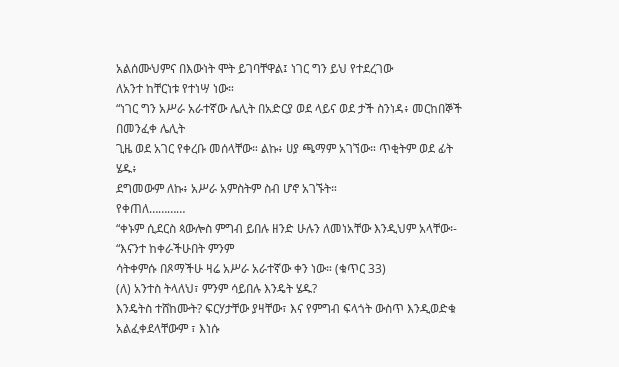አልሰሙህምና በእውነት ሞት ይገባቸዋል፤ ነገር ግን ይህ የተደረገው
ለአንተ ከቸርነቱ የተነሣ ነው።
“ነገር ግን አሥራ አራተኛው ሌሊት በአድርያ ወደ ላይና ወደ ታች ስንነዳ፥ መርከበኞች በመንፈቀ ሌሊት
ጊዜ ወደ አገር የቀረቡ መሰላቸው። ልኩ፥ ሀያ ጫማም አገኘው። ጥቂትም ወደ ፊት ሄዱ፥
ደግመውም ለኩ፥ አሥራ አምስትም ስብ ሆኖ አገኙት።
የቀጠለ…………
“ቀኑም ሲደርስ ጳውሎስ ምግብ ይበሉ ዘንድ ሁሉን ለመነአቸው እንዲህም አላቸው፡- “እናንተ ከቀራችሁበት ምንም
ሳትቀምሱ በጾማችሁ ዛሬ አሥራ አራተኛው ቀን ነው። (ቁጥር 33)
(ለ) አንተስ ትላለህ፣ ምንም ሳይበሉ እንዴት ሄዱ?
እንዴትስ ተሸከሙት? ፍርሃታቸው ያዛቸው፣ እና የምግብ ፍላጎት ውስጥ እንዲወድቁ አልፈቀደላቸውም ፣ እነሱ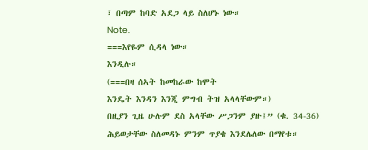፣ በጣም ከባድ አደጋ ላይ ስለሆኑ ነው።
Note.
===እየዬም ሲዳላ ነው።
እንዲሉ።
(===በዛ ሰኣት ከመከራው ከሞት
እንዴት እንዳን እንጂ ምግብ ትዝ አላላቸውም።)
በዚያን ጊዜ ሁሉም ደስ አላቸው ሥጋንም ያዙ፤” (ቁ. 34-36) ሕይወታቸው ስለመዳኑ ምንም ጥያቄ እንደሌለው በማየቱ።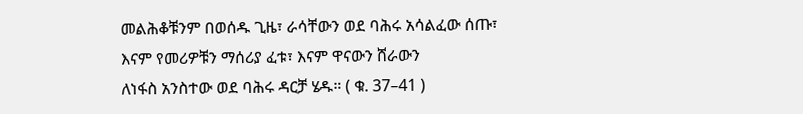መልሕቆቹንም በወሰዱ ጊዜ፣ ራሳቸውን ወደ ባሕሩ አሳልፈው ሰጡ፣ እናም የመሪዎቹን ማሰሪያ ፈቱ፣ እናም ዋናውን ሸራውን
ለነፋስ አንስተው ወደ ባሕሩ ዳርቻ ሄዱ። ( ቁ. 37–41 )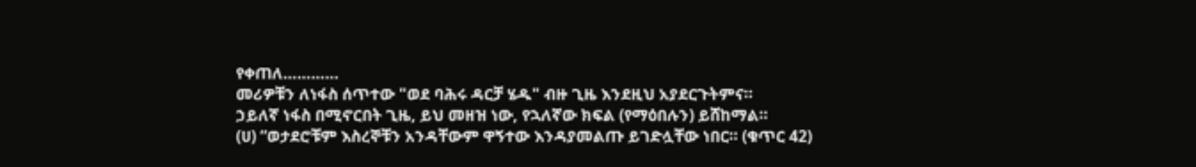የቀጠለ…………
መሪዎቹን ለነፋስ ሰጥተው "ወደ ባሕሩ ዳርቻ ሄዱ" ብዙ ጊዜ እንደዚህ አያደርጉትምና።
ኃይለኛ ነፋስ በሚኖርበት ጊዜ, ይህ መዘዝ ነው, የኋለኛው ክፍል (የማዕበሉን) ይሸከማል።
(ሀ) “ወታደሮቹም እስረኞቹን አንዳቸውም ዋኝተው እንዳያመልጡ ይገድሏቸው ነበር። (ቁጥር 42)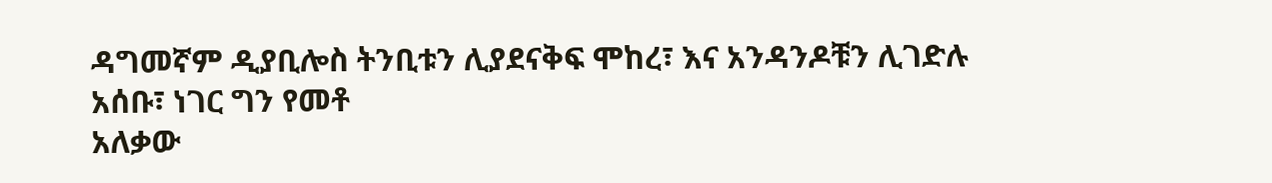ዳግመኛም ዲያቢሎስ ትንቢቱን ሊያደናቅፍ ሞከረ፣ እና አንዳንዶቹን ሊገድሉ አሰቡ፣ ነገር ግን የመቶ
አለቃው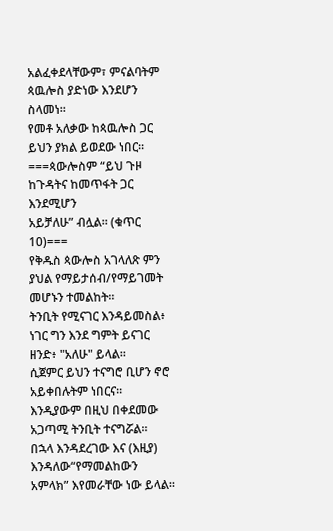አልፈቀደላቸውም፣ ምናልባትም ጳዉሎስ ያድነው እንደሆን ስላመነ።
የመቶ አለቃው ከጳዉሎስ ጋር ይህን ያክል ይወደው ነበር።
===ጳውሎስም “ይህ ጉዞ ከጉዳትና ከመጥፋት ጋር እንደሚሆን
አይቻለሁ” ብሏል። (ቁጥር 10)===
የቅዱስ ጳውሎስ አገላለጽ ምን ያህል የማይታሰብ/የማይገመት መሆኑን ተመልከት።
ትንቢት የሚናገር እንዳይመስል፥ ነገር ግን እንደ ግምት ይናገር ዘንድ፥ "አለሁ" ይላል።
ሲጀምር ይህን ተናግሮ ቢሆን ኖሮ አይቀበሉትም ነበርና።
እንዲያውም በዚህ በቀደመው አጋጣሚ ትንቢት ተናግሯል።
በኋላ እንዳደረገው እና (እዚያ) እንዳለው“የማመልከውን አምላክ” እየመራቸው ነው ይላል።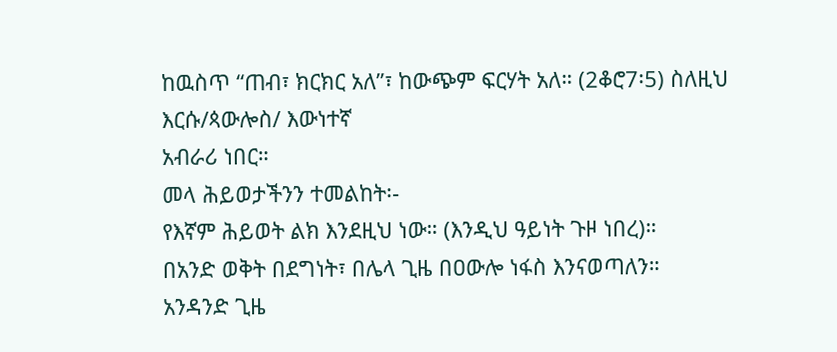ከዉስጥ “ጠብ፣ ክርክር አለ”፣ ከውጭም ፍርሃት አለ። (2ቆሮ7፡5) ስለዚህ እርሱ/ጳውሎስ/ እውነተኛ
አብራሪ ነበር።
መላ ሕይወታችንን ተመልከት፡-
የእኛም ሕይወት ልክ እንደዚህ ነው። (እንዲህ ዓይነት ጉዞ ነበረ)።
በአንድ ወቅት በደግነት፣ በሌላ ጊዜ በዐውሎ ነፋስ እንናወጣለን።
አንዳንድ ጊዜ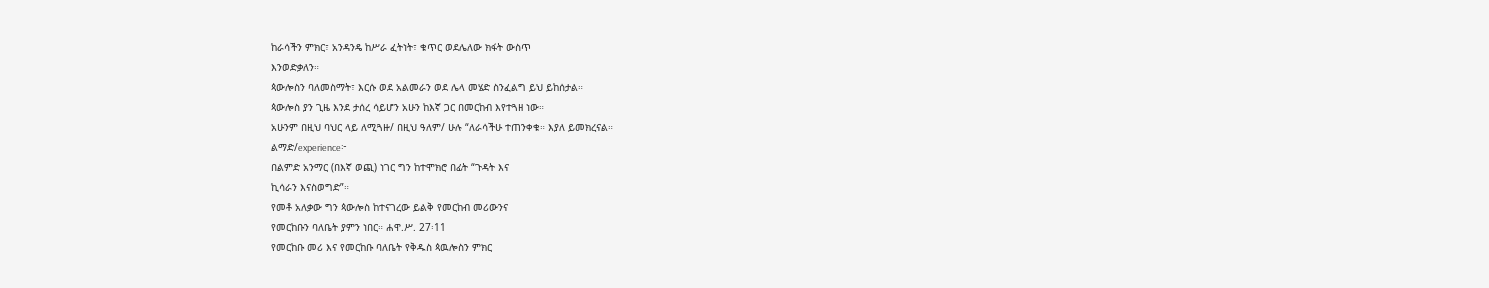ከራሳችን ምክር፣ አንዳንዴ ከሥራ ፈትነት፣ ቁጥር ወደሌለው ክፋት ውስጥ
እንወድቃለን።
ጳውሎስን ባለመስማት፣ እርሱ ወደ አልመራን ወደ ሌላ መሄድ ስንፈልግ ይህ ይከሰታል።
ጳውሎስ ያን ጊዜ እንደ ታሰረ ሳይሆን አሁን ከእኛ ጋር በመርከብ እየተጓዘ ነው።
አሁንም በዚህ ባህር ላይ ለሚጓዙ/ በዚህ ዓለም/ ሁሉ “ለራሳችሁ ተጠንቀቁ። እያለ ይመክረናል።
ልማድ/experience፦
በልምድ አንማር (በእኛ ወጪ) ነገር ግን ከተሞክሮ በፊት “ጉዳት እና
ኪሳራን እናስወግድ”።
የመቶ አለቃው ግን ጳውሎስ ከተናገረው ይልቅ የመርከብ መሪውንና
የመርከቡን ባለቤት ያምን ነበር። ሐዋ.ሥ. 27፡11
የመርከቡ መሪ እና የመርከቡ ባለቤት የቅዱስ ጳዉሎስን ምክር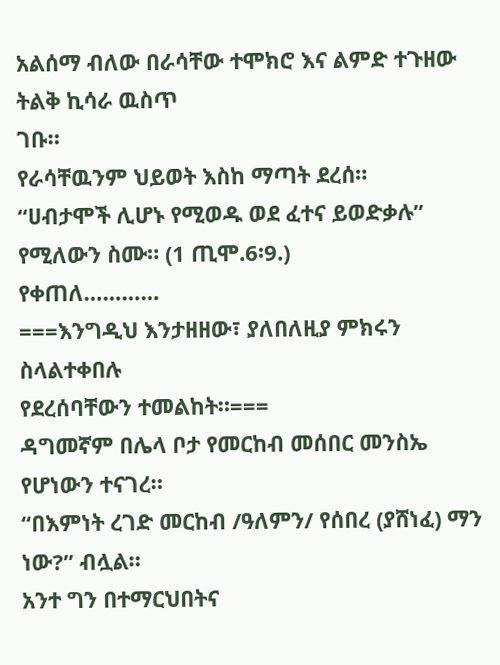አልሰማ ብለው በራሳቸው ተሞክሮ እና ልምድ ተጉዘው ትልቅ ኪሳራ ዉስጥ
ገቡ።
የራሳቸዉንም ህይወት እስከ ማጣት ደረሰ።
“ሀብታሞች ሊሆኑ የሚወዱ ወደ ፈተና ይወድቃሉ” የሚለውን ስሙ። (1 ጢሞ.6፡9.)
የቀጠለ…………
===እንግዲህ እንታዘዘው፣ ያለበለዚያ ምክሩን ስላልተቀበሉ
የደረሰባቸውን ተመልከት።===
ዳግመኛም በሌላ ቦታ የመርከብ መሰበር መንስኤ የሆነውን ተናገረ።
“በእምነት ረገድ መርከብ /ዓለምን/ የሰበረ (ያሸነፈ) ማን ነው?” ብሏል።
አንተ ግን በተማርህበትና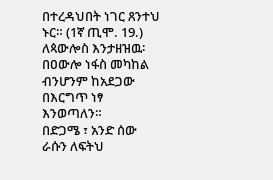በተረዳህበት ነገር ጸንተህ ኑር። (1ኛ ጢሞ. 19.)
ለጳውሎስ እንታዘዝዉ፡ በዐውሎ ነፋስ መካከል ብንሆንም ከአደጋው በእርግጥ ነፃ እንወጣለን።
በድጋሜ ፣ አንድ ሰው ራሱን ለፍትህ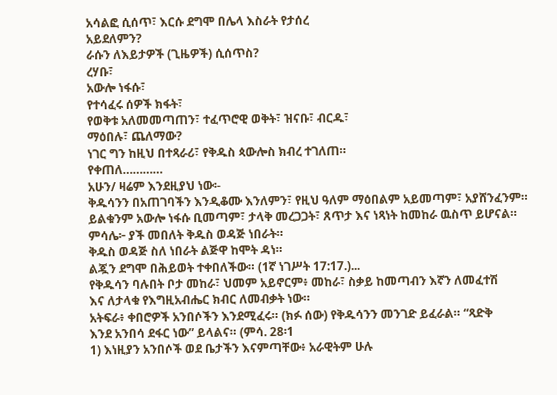አሳልፎ ሲሰጥ፣ እርሱ ደግሞ በሌላ እስራት የታሰረ
አይደለምን?
ራሱን ለእይታዎች (ጊዜዎች) ሲሰጥስ?
ረሃቡ፣
አውሎ ነፋሱ፣
የተሳፈሩ ሰዎች ክፋት፣
የወቅቱ አለመመጣጠን፣ ተፈጥሮዊ ወቅት፣ ዝናቡ፣ ብርዱ፣
ማዕበሉ፣ ጨለማው?
ነገር ግን ከዚህ በተጻራሪ፣ የቅዱስ ጳውሎስ ክብረ ተገለጠ።
የቀጠለ…………
አሁን/ ዛሬም እንደዚያህ ነው፡-
ቅዱሳንን በአጠገባችን እንዲቆሙ እንለምን፣ የዚህ ዓለም ማዕበልም አይመጣም፣ አያሸንፈንም።
ይልቁንም አውሎ ነፋሱ ቢመጣም፣ ታላቅ መረጋጋት፣ ጸጥታ እና ነጻነት ከመከራ ዉስጥ ይሆናል።
ምሳሌ፦ ያች መበለት ቅዱስ ወዳጅ ነበራት።
ቅዱስ ወዳጅ ስለ ነበራት ልጅዋ ከሞት ዳነ።
ልጇን ደግሞ በሕይወት ተቀበለችው። (1ኛ ነገሥት 17:17.)...
የቅዱሳን ባሉበት ቦታ መከራ፣ ህመም አይኖርም፥ መከራ፣ ስቃይ ከመጣብን እኛን ለመፈተሽ
እና ለታላቁ የእግዚአብሔር ክብር ለመብቃት ነው።
አትፍራ፥ ቀበሮዎች አንበሶችን እንደሚፈሩ። (ክፉ ሰው) የቅዱሳንን መንገድ ይፈራል። “ጻድቅ
እንደ አንበሳ ደፋር ነው” ይላልና። (ምሳ. 28፡1
1) እነዚያን አንበሶች ወደ ቤታችን እናምጣቸው፥ አራዊትም ሁሉ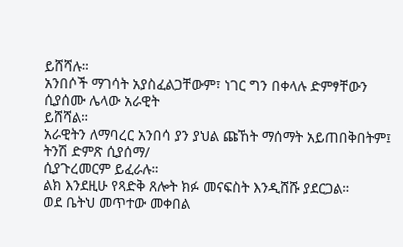ይሸሻሉ።
አንበሶች ማገሳት አያስፈልጋቸውም፣ ነገር ግን በቀላሉ ድምፃቸውን ሲያሰሙ ሌላው አራዊት
ይሸሻል።
አራዊትን ለማባረር አንበሳ ያን ያህል ጩኸት ማሰማት አይጠበቅበትም፤ ትንሽ ድምጽ ሲያሰማ/
ሲያጉረመርም ይፈራሉ።
ልክ እንደዚሁ የጻድቅ ጸሎት ክፉ መናፍስት እንዲሸሹ ያደርጋል።
ወደ ቤትህ መጥተው መቀበል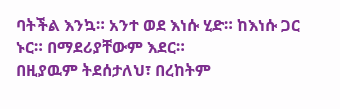ባትችል እንኳ። አንተ ወደ እነሱ ሂድ። ከእነሱ ጋር ኑር። በማደሪያቸውም እደር።
በዚያዉም ትደሰታለህ፣ በረከትም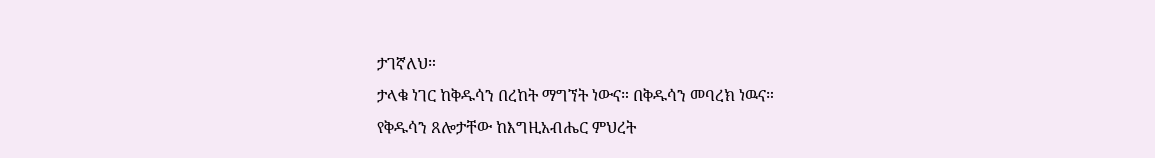ታገኛለህ።
ታላቁ ነገር ከቅዱሳን በረከት ማግኘት ነውና። በቅዱሳን መባረክ ነዉና።
የቅዱሳን ጸሎታቸው ከእግዚአብሔር ምህረት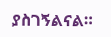ያስገኝልናል።